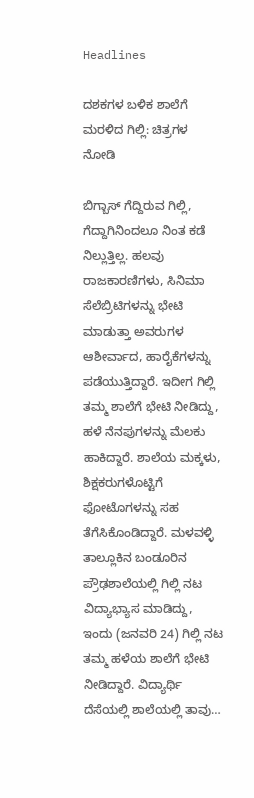Headlines

ದಶಕಗಳ ಬಳಿಕ ಶಾಲೆಗೆ ಮರಳಿದ ಗಿಲ್ಲಿ: ಚಿತ್ರಗಳ ನೋಡಿ

ಬಿಗ್ಬಾಸ್ ಗೆದ್ದಿರುವ ಗಿಲ್ಲಿ, ಗೆದ್ದಾಗಿನಿಂದಲೂ ನಿಂತ ಕಡೆ ನಿಲ್ಲುತ್ತಿಲ್ಲ. ಹಲವು ರಾಜಕಾರಣಿಗಳು, ಸಿನಿಮಾ ಸೆಲೆಬ್ರಿಟಿಗಳನ್ನು ಭೇಟಿ ಮಾಡುತ್ತಾ ಅವರುಗಳ ಆಶೀರ್ವಾದ, ಹಾರೈಕೆಗಳನ್ನು ಪಡೆಯುತ್ತಿದ್ದಾರೆ. ಇದೀಗ ಗಿಲ್ಲಿ ತಮ್ಮ ಶಾಲೆಗೆ ಭೇಟಿ ನೀಡಿದ್ದು, ಹಳೆ ನೆನಪುಗಳನ್ನು ಮೆಲಕು ಹಾಕಿದ್ದಾರೆ. ಶಾಲೆಯ ಮಕ್ಕಳು, ಶಿಕ್ಷಕರುಗಳೊಟ್ಟಿಗೆ ಫೋಟೊಗಳನ್ನು ಸಹ ತೆಗೆಸಿಕೊಂಡಿದ್ದಾರೆ. ಮಳವಳ್ಳಿ ತಾಲ್ಲೂಕಿನ ಬಂಡೂರಿನ ಪ್ರೌಢಶಾಲೆಯಲ್ಲಿ ಗಿಲ್ಲಿ ನಟ ವಿದ್ಯಾಭ್ಯಾಸ ಮಾಡಿದ್ದು, ಇಂದು (ಜನವರಿ 24) ಗಿಲ್ಲಿ ನಟ ತಮ್ಮ ಹಳೆಯ ಶಾಲೆಗೆ ಭೇಟಿ ನೀಡಿದ್ದಾರೆ. ವಿದ್ಯಾರ್ಥಿ ದೆಸೆಯಲ್ಲಿ ಶಾಲೆಯಲ್ಲಿ ತಾವು…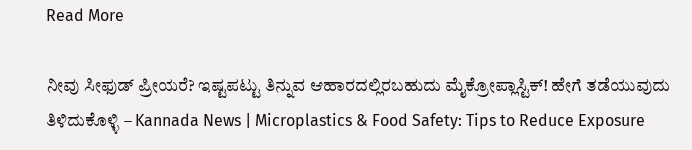Read More

ನೀವು ಸೀಫುಡ್ ಪ್ರೀಯರೆ? ಇಷ್ಟಪಟ್ಟು ತಿನ್ನುವ ಆಹಾರದಲ್ಲಿರಬಹುದು ಮೈಕ್ರೋಪ್ಲಾಸ್ಟಿಕ್‌! ಹೇಗೆ ತಡೆಯುವುದು ತಿಳಿದುಕೊಳ್ಳಿ – Kannada News | Microplastics & Food Safety: Tips to Reduce Exposure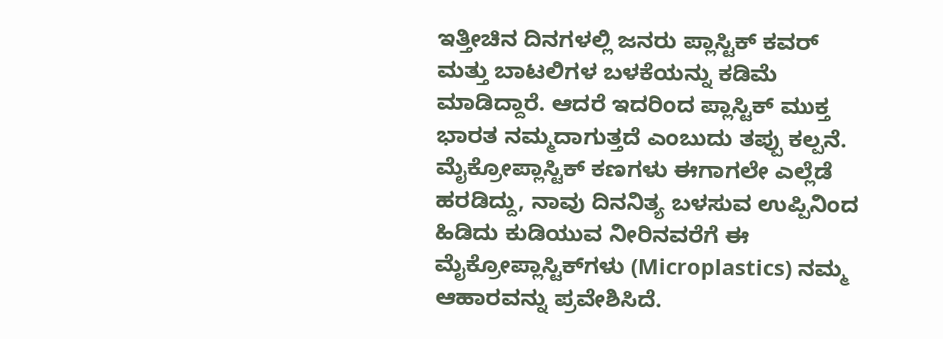ಇತ್ತೀಚಿನ ದಿನಗಳಲ್ಲಿ ಜನರು ಪ್ಲಾಸ್ಟಿಕ್ ಕವರ್‌ ಮತ್ತು ಬಾಟಲಿಗಳ ಬಳಕೆಯನ್ನು ಕಡಿಮೆ ಮಾಡಿದ್ದಾರೆ. ಆದರೆ ಇದರಿಂದ ಪ್ಲಾಸ್ಟಿಕ್ ಮುಕ್ತ ಭಾರತ ನಮ್ಮದಾಗುತ್ತದೆ ಎಂಬುದು ತಪ್ಪು ಕಲ್ಪನೆ. ಮೈಕ್ರೋಪ್ಲಾಸ್ಟಿಕ್‌ ಕಣಗಳು ಈಗಾಗಲೇ ಎಲ್ಲೆಡೆ ಹರಡಿದ್ದು, ನಾವು ದಿನನಿತ್ಯ ಬಳಸುವ ಉಪ್ಪಿನಿಂದ ಹಿಡಿದು ಕುಡಿಯುವ ನೀರಿನವರೆಗೆ ಈ ಮೈಕ್ರೋಪ್ಲಾಸ್ಟಿಕ್‌ಗಳು (Microplastics) ನಮ್ಮ ಆಹಾರವನ್ನು ಪ್ರವೇಶಿಸಿದೆ.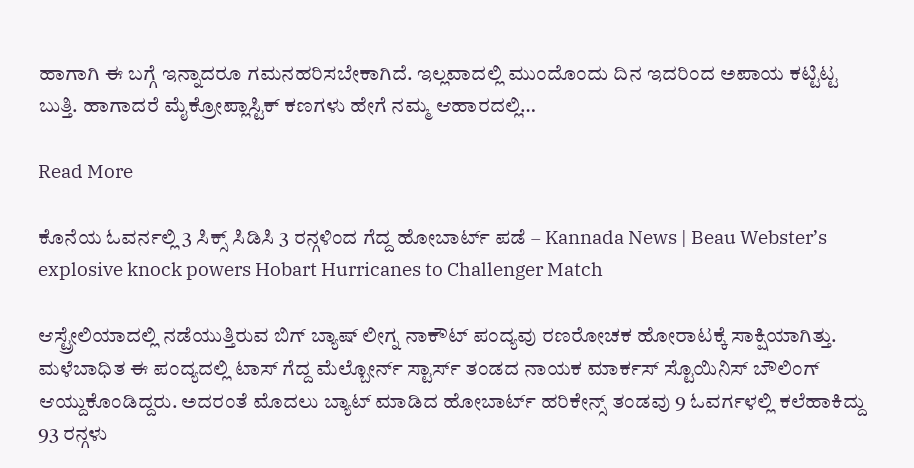ಹಾಗಾಗಿ ಈ ಬಗ್ಗೆ ಇನ್ನಾದರೂ ಗಮನಹರಿಸಬೇಕಾಗಿದೆ. ಇಲ್ಲವಾದಲ್ಲಿ ಮುಂದೊಂದು ದಿನ ಇದರಿಂದ ಅಪಾಯ ಕಟ್ಟಿಟ್ಟ ಬುತ್ತಿ. ಹಾಗಾದರೆ ಮೈಕ್ರೋಪ್ಲಾಸ್ಟಿಕ್‌ ಕಣಗಳು ಹೇಗೆ ನಮ್ಮ ಆಹಾರದಲ್ಲಿ…

Read More

ಕೊನೆಯ ಓವರ್ನಲ್ಲಿ 3 ಸಿಕ್ಸ್ ಸಿಡಿಸಿ 3 ರನ್ಗಳಿಂದ ಗೆದ್ದ ಹೋಬಾರ್ಟ್ ಪಡೆ – Kannada News | Beau Webster’s explosive knock powers Hobart Hurricanes to Challenger Match

ಆಸ್ಟ್ರೇಲಿಯಾದಲ್ಲಿ ನಡೆಯುತ್ತಿರುವ ಬಿಗ್ ಬ್ಯಾಷ್ ಲೀಗ್ನ ನಾಕೌಟ್ ಪಂದ್ಯವು ರಣರೋಚಕ ಹೋರಾಟಕ್ಕೆ ಸಾಕ್ಷಿಯಾಗಿತ್ತು. ಮಳೆಬಾಧಿತ ಈ ಪಂದ್ಯದಲ್ಲಿ ಟಾಸ್ ಗೆದ್ದ ಮೆಲ್ಬೋರ್ನ್ ಸ್ಟಾರ್ಸ್ ತಂಡದ ನಾಯಕ ಮಾರ್ಕಸ್ ಸ್ಟೊಯಿನಿಸ್ ಬೌಲಿಂಗ್ ಆಯ್ದುಕೊಂಡಿದ್ದರು. ಅದರಂತೆ ಮೊದಲು ಬ್ಯಾಟ್ ಮಾಡಿದ ಹೋಬಾರ್ಟ್ ಹರಿಕೇನ್ಸ್ ತಂಡವು 9 ಓವರ್ಗಳಲ್ಲಿ ಕಲೆಹಾಕಿದ್ದು 93 ರನ್ಗಳು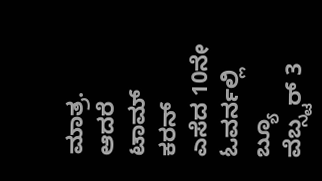ಮಾತ್ರ. ಆದರೆ ಟಾಮ್ ಕರನ್ ಎಸೆದ 10ನೇ ಓವರ್ನಲ್ಲಿ ಬ್ಯೂ ವೆಬ್ಸ್ಟರ್ 3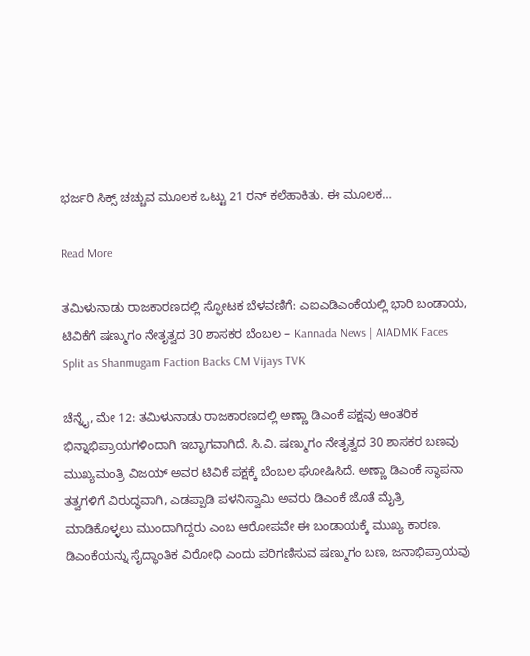ಭರ್ಜರಿ ಸಿಕ್ಸ್ ಚಚ್ಚುವ ಮೂಲಕ ಒಟ್ಟು 21 ರನ್ ಕಲೆಹಾಕಿತು. ಈ ಮೂಲಕ…

Read More

ತಮಿಳುನಾಡು ರಾಜಕಾರಣದಲ್ಲಿ ಸ್ಫೋಟಕ ಬೆಳವಣಿಗೆ: ಎಐಎಡಿಎಂಕೆಯಲ್ಲಿ ಭಾರಿ ಬಂಡಾಯ, ಟಿವಿಕೆಗೆ ಷಣ್ಮುಗಂ ನೇತೃತ್ವದ 30 ಶಾಸಕರ ಬೆಂಬಲ – Kannada News | AIADMK Faces Split as Shanmugam Faction Backs CM Vijays TVK

ಚೆನ್ನೈ, ಮೇ 12: ತಮಿಳುನಾಡು ರಾಜಕಾರಣದಲ್ಲಿ ಅಣ್ಣಾ ಡಿಎಂಕೆ ಪಕ್ಷವು ಆಂತರಿಕ ಭಿನ್ನಾಭಿಪ್ರಾಯಗಳಿಂದಾಗಿ ಇಬ್ಭಾಗವಾಗಿದೆ. ಸಿ.ವಿ. ಷಣ್ಮುಗಂ ನೇತೃತ್ವದ 30 ಶಾಸಕರ ಬಣವು ಮುಖ್ಯಮಂತ್ರಿ ವಿಜಯ್ ಅವರ ಟಿವಿಕೆ ಪಕ್ಷಕ್ಕೆ ಬೆಂಬಲ ಘೋಷಿಸಿದೆ. ಅಣ್ಣಾ ಡಿಎಂಕೆ ಸ್ಥಾಪನಾ ತತ್ವಗಳಿಗೆ ವಿರುದ್ಧವಾಗಿ, ಎಡಪ್ಪಾಡಿ ಪಳನಿಸ್ವಾಮಿ ಅವರು ಡಿಎಂಕೆ ಜೊತೆ ಮೈತ್ರಿ ಮಾಡಿಕೊಳ್ಳಲು ಮುಂದಾಗಿದ್ದರು ಎಂಬ ಆರೋಪವೇ ಈ ಬಂಡಾಯಕ್ಕೆ ಮುಖ್ಯ ಕಾರಣ. ಡಿಎಂಕೆಯನ್ನು ಸೈದ್ಧಾಂತಿಕ ವಿರೋಧಿ ಎಂದು ಪರಿಗಣಿಸುವ ಷಣ್ಮುಗಂ ಬಣ, ಜನಾಭಿಪ್ರಾಯವು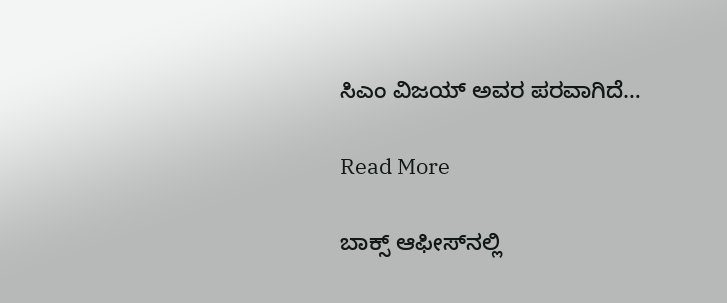ಸಿಎಂ ವಿಜಯ್ ಅವರ ಪರವಾಗಿದೆ…

Read More

ಬಾಕ್ಸ್ ಆಫೀಸ್‌ನಲ್ಲಿ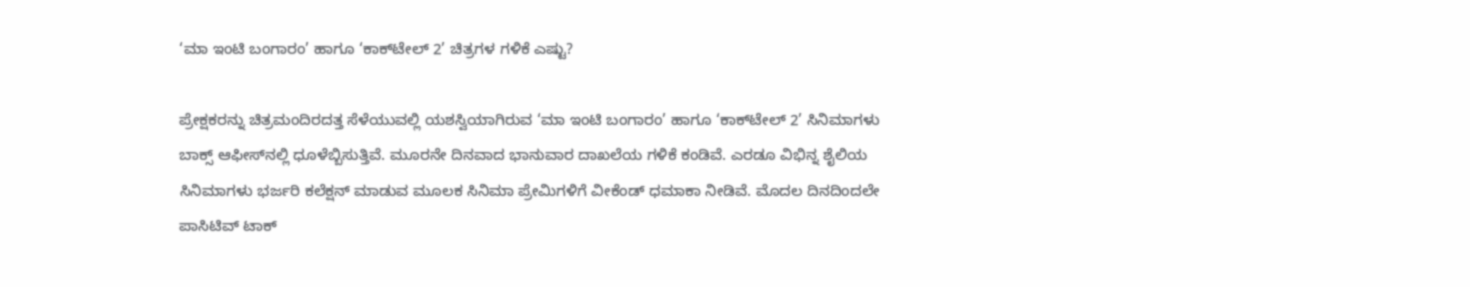‘ಮಾ ಇಂಟಿ ಬಂಗಾರಂ’ ಹಾಗೂ ‘ಕಾಕ್‌ಟೇಲ್ 2’ ಚಿತ್ರಗಳ ಗಳಿಕೆ ಎಷ್ಟು?

ಪ್ರೇಕ್ಷಕರನ್ನು ಚಿತ್ರಮಂದಿರದತ್ತ ಸೆಳೆಯುವಲ್ಲಿ ಯಶಸ್ವಿಯಾಗಿರುವ ‘ಮಾ ಇಂಟಿ ಬಂಗಾರಂ’ ಹಾಗೂ ‘ಕಾಕ್‌ಟೇಲ್ 2’ ಸಿನಿಮಾಗಳು ಬಾಕ್ಸ್ ಆಫೀಸ್‌ನಲ್ಲಿ ಧೂಳೆಬ್ಬಿಸುತ್ತಿವೆ. ಮೂರನೇ ದಿನವಾದ ಭಾನುವಾರ ದಾಖಲೆಯ ಗಳಿಕೆ ಕಂಡಿವೆ. ಎರಡೂ ವಿಭಿನ್ನ ಶೈಲಿಯ ಸಿನಿಮಾಗಳು ಭರ್ಜರಿ ಕಲೆಕ್ಷನ್ ಮಾಡುವ ಮೂಲಕ ಸಿನಿಮಾ ಪ್ರೇಮಿಗಳಿಗೆ ವೀಕೆಂಡ್ ಧಮಾಕಾ ನೀಡಿವೆ. ಮೊದಲ ದಿನದಿಂದಲೇ ಪಾಸಿಟಿವ್ ಟಾಕ್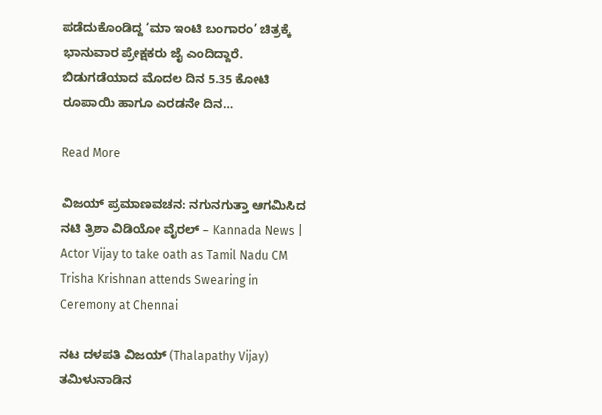ಪಡೆದುಕೊಂಡಿದ್ದ ‘ಮಾ ಇಂಟಿ ಬಂಗಾರಂ’ ಚಿತ್ರಕ್ಕೆ ಭಾನುವಾರ ಪ್ರೇಕ್ಷಕರು ಜೈ ಎಂದಿದ್ದಾರೆ. ಬಿಡುಗಡೆಯಾದ ಮೊದಲ ದಿನ 5.35 ಕೋಟಿ ರೂಪಾಯಿ ಹಾಗೂ ಎರಡನೇ ದಿನ…

Read More

ವಿಜಯ್ ಪ್ರಮಾಣವಚನ: ನಗುನಗುತ್ತಾ ಆಗಮಿಸಿದ ನಟಿ ತ್ರಿಶಾ ವಿಡಿಯೋ ವೈರಲ್ – Kannada News | Actor Vijay to take oath as Tamil Nadu CM Trisha Krishnan attends Swearing in Ceremony at Chennai

ನಟ ದಳಪತಿ ವಿಜಯ್ (Thalapathy Vijay) ತಮಿಳುನಾಡಿನ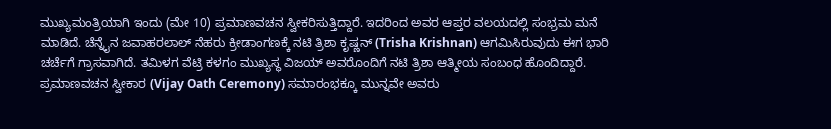ಮುಖ್ಯಮಂತ್ರಿಯಾಗಿ ಇಂದು (ಮೇ 10) ಪ್ರಮಾಣವಚನ ಸ್ವೀಕರಿಸುತ್ತಿದ್ದಾರೆ. ಇದರಿಂದ ಅವರ ಆಪ್ತರ ವಲಯದಲ್ಲಿ ಸಂಭ್ರಮ ಮನೆ ಮಾಡಿದೆ. ಚೆನ್ನೈನ ಜವಾಹರಲಾಲ್ ನೆಹರು ಕ್ರೀಡಾಂಗಣಕ್ಕೆ ನಟಿ ತ್ರಿಶಾ ಕೃಷ್ಣನ್ (Trisha Krishnan) ಆಗಮಿಸಿರುವುದು ಈಗ ಭಾರಿ ಚರ್ಚೆಗೆ ಗ್ರಾಸವಾಗಿದೆ. ತಮಿಳಗ ವೆಟ್ರಿ ಕಳಗಂ ಮುಖ್ಯಸ್ಥ ವಿಜಯ್ ಅವರೊಂದಿಗೆ ನಟಿ ತ್ರಿಶಾ ಆತ್ಮೀಯ ಸಂಬಂಧ ಹೊಂದಿದ್ದಾರೆ. ಪ್ರಮಾಣವಚನ ಸ್ವೀಕಾರ (Vijay Oath Ceremony) ಸಮಾರಂಭಕ್ಕೂ ಮುನ್ನವೇ ಅವರು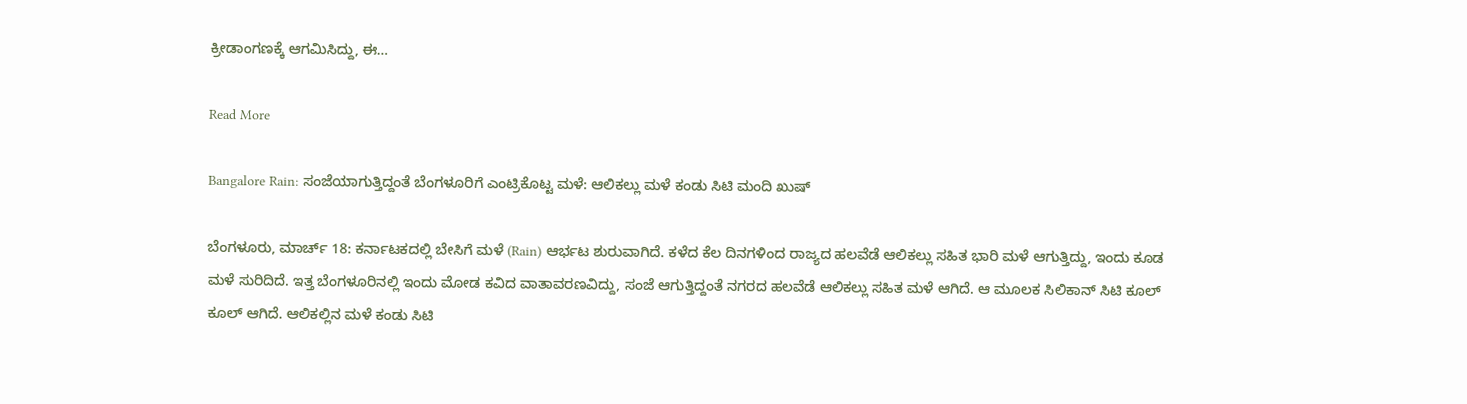ಕ್ರೀಡಾಂಗಣಕ್ಕೆ ಆಗಮಿಸಿದ್ದು, ಈ…

Read More

Bangalore Rain: ಸಂಜೆಯಾಗುತ್ತಿದ್ದಂತೆ ಬೆಂಗಳೂರಿಗೆ ಎಂಟ್ರಿಕೊಟ್ಟ ಮಳೆ: ಆಲಿಕಲ್ಲು ಮಳೆ ಕಂಡು ಸಿಟಿ ಮಂದಿ ಖುಷ್

ಬೆಂಗಳೂರು, ಮಾರ್ಚ್ 18: ಕರ್ನಾಟಕದಲ್ಲಿ ಬೇಸಿಗೆ ಮಳೆ (Rain) ಆರ್ಭಟ ಶುರುವಾಗಿದೆ. ಕಳೆದ ಕೆಲ ದಿನಗಳಿಂದ ರಾಜ್ಯದ ಹಲವೆಡೆ ಆಲಿಕಲ್ಲು ಸಹಿತ ಭಾರಿ ಮಳೆ ಆಗುತ್ತಿದ್ದು, ಇಂದು ಕೂಡ ಮಳೆ ಸುರಿದಿದೆ. ಇತ್ತ ಬೆಂಗಳೂರಿನಲ್ಲಿ ಇಂದು ಮೋಡ ಕವಿದ ವಾತಾವರಣವಿದ್ದು, ಸಂಜೆ ಆಗುತ್ತಿದ್ದಂತೆ ನಗರದ ಹಲವೆಡೆ ಆಲಿಕಲ್ಲು ಸಹಿತ ಮಳೆ ಆಗಿದೆ. ಆ ಮೂಲಕ ಸಿಲಿಕಾನ್ ಸಿಟಿ ಕೂಲ್ ಕೂಲ್ ಆಗಿದೆ. ಆಲಿಕಲ್ಲಿನ ಮಳೆ ಕಂಡು ಸಿಟಿ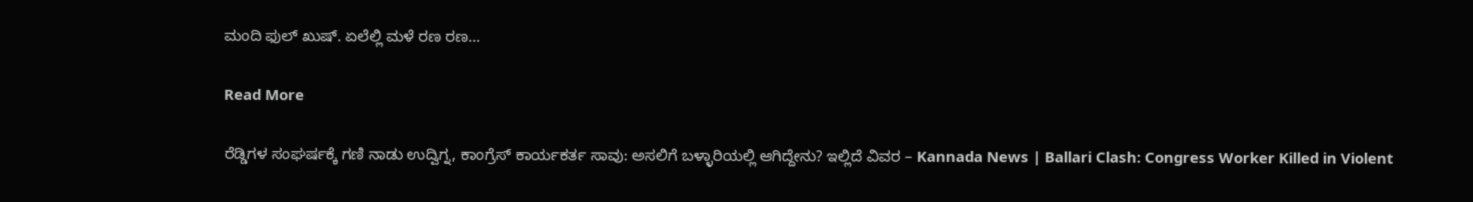ಮಂದಿ ಫುಲ್ ಖುಷ್. ಏಲೆಲ್ಲಿ ಮಳೆ ರಣ ರಣ…

Read More

ರೆಡ್ಡಿಗಳ ಸಂಘರ್ಷಕ್ಕೆ ಗಣಿ ನಾಡು ಉದ್ವಿಗ್ನ, ಕಾಂಗ್ರೆಸ್ ಕಾರ್ಯಕರ್ತ ಸಾವು: ಅಸಲಿಗೆ ಬಳ್ಳಾರಿಯಲ್ಲಿ ಆಗಿದ್ದೇನು? ಇಲ್ಲಿದೆ ವಿವರ – Kannada News | Ballari Clash: Congress Worker Killed in Violent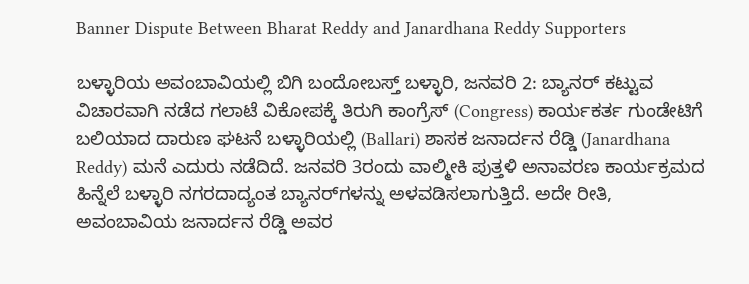Banner Dispute Between Bharat Reddy and Janardhana Reddy Supporters

ಬಳ್ಳಾರಿಯ ಅವಂಬಾವಿಯಲ್ಲಿ ಬಿಗಿ ಬಂದೋಬಸ್ತ್ ಬಳ್ಳಾರಿ, ಜನವರಿ 2: ಬ್ಯಾನರ್ ಕಟ್ಟುವ ವಿಚಾರವಾಗಿ ನಡೆದ ಗಲಾಟೆ ವಿಕೋಪಕ್ಕೆ ತಿರುಗಿ ಕಾಂಗ್ರೆಸ್ (Congress) ಕಾರ್ಯಕರ್ತ ಗುಂಡೇಟಿಗೆ ಬಲಿಯಾದ ದಾರುಣ ಘಟನೆ ಬಳ್ಳಾರಿಯಲ್ಲಿ (Ballari) ಶಾಸಕ ಜನಾರ್ದನ ರೆಡ್ಡಿ (Janardhana Reddy) ಮನೆ ಎದುರು ನಡೆದಿದೆ. ಜನವರಿ 3ರಂದು ವಾಲ್ಮೀಕಿ ಪುತ್ತಳಿ ಅನಾವರಣ ಕಾರ್ಯಕ್ರಮದ ಹಿನ್ನೆಲೆ ಬಳ್ಳಾರಿ ನಗರದಾದ್ಯಂತ ಬ್ಯಾನರ್‌ಗಳನ್ನು ಅಳವಡಿಸಲಾಗುತ್ತಿದೆ. ಅದೇ ರೀತಿ, ಅವಂಬಾವಿಯ ಜನಾರ್ದನ ರೆಡ್ಡಿ ಅವರ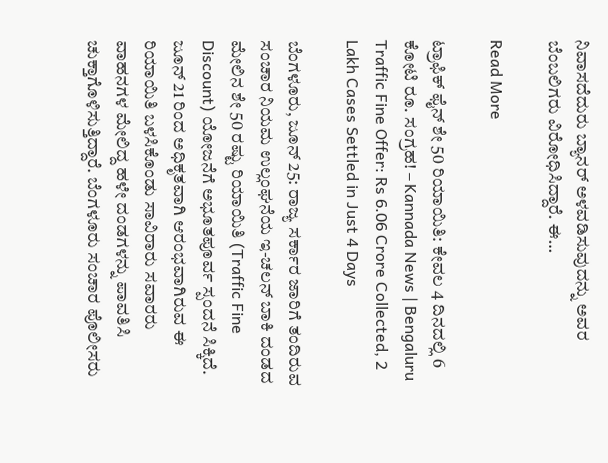ನಿವಾಸದೆದುರು ಬ್ಯಾನರ್ ಅಳವಡಿಸುವುದನ್ನು ಅವರ ಬೆಂಬಲಿಗರು ವಿರೋಧಿಸಿದ್ದಾರೆ. ಈ…

Read More

ಟ್ರಾಫಿಕ್ ಫೈನ್ ಶೇ 50 ರಿಯಾಯಿತಿ: ಕೇವಲ 4 ದಿನದಲ್ಲಿ 6 ಕೋಟಿ ರೂ. ಸಂಗ್ರಹ! – Kannada News | Bengaluru Traffic Fine Offer: Rs 6.06 Crore Collected, 2 Lakh Cases Settled in Just 4 Days

ಬೆಂಗಳೂರು, ಜೂನ್ 25: ರಾಜ್ಯ ಸರ್ಕಾರ ಜಾರಿಗೆ ತಂದಿರುವ ಸಂಚಾರ ನಿಯಮ ಉಲ್ಲಂಘನೆಯ ಇ-ಚಲನ್ ಬಾಕಿ ದಂಡದ ಮೇಲಿನ ಶೇ 50 ರಷ್ಟು ರಿಯಾಯಿತಿ (Traffic Fine Discount) ಯೋಜನೆಗೆ ಅಭೂತಪೂರ್ವ ಸ್ಪಂದನೆ ಸಿಕ್ಕಿದೆ. ಜೂನ್ 21 ರಿಂದ ಅಧಿಕೃತವಾಗಿ ಆರಂಭವಾಗಿರುವ ಈ ರಿಯಾಯಿತಿ ಬಳಸಿಕೊಂಡು ಸಾವಿರಾರು ಸವಾರರು ವಾಹನಗಳ ಮೇಲಿದ್ದ ಹಳೇ ದಂಡಗಳನ್ನು ಪಾವತಿಸಿ ಚುಕ್ತಾಗೊಳಿಸುತ್ತಿದ್ದಾರೆ. ಬೆಂಗಳೂರು ಸಂಚಾರ ಪೊಲೀಸರು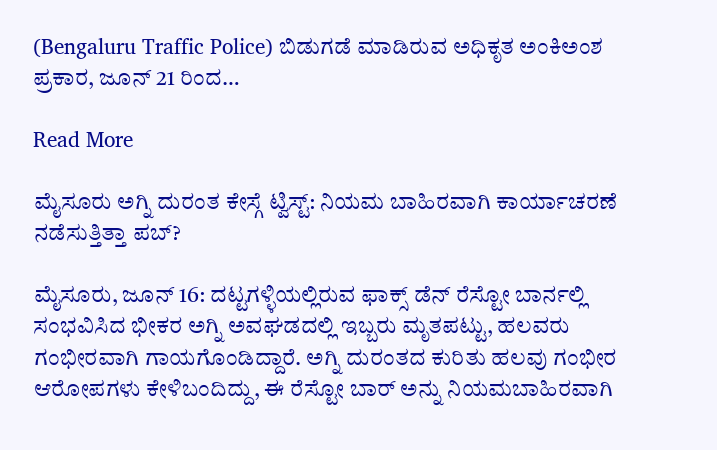(Bengaluru Traffic Police) ಬಿಡುಗಡೆ ಮಾಡಿರುವ ಅಧಿಕೃತ ಅಂಕಿಅಂಶ ಪ್ರಕಾರ, ಜೂನ್ 21 ರಿಂದ…

Read More

ಮೈಸೂರು ಅಗ್ನಿ ದುರಂತ ಕೇಸ್ಗೆ ಟ್ವಿಸ್ಟ್: ನಿಯಮ ಬಾಹಿರವಾಗಿ ಕಾರ್ಯಾಚರಣೆ ನಡೆಸುತ್ತಿತ್ತಾ ಪಬ್?

ಮೈಸೂರು, ಜೂನ್ 16: ದಟ್ಟಗಳ್ಳಿಯಲ್ಲಿರುವ ಫಾಕ್ಸ್ ಡೆನ್ ರೆಸ್ಟೋ ಬಾರ್ನಲ್ಲಿ ಸಂಭವಿಸಿದ ಭೀಕರ ಅಗ್ನಿ ಅವಘಡದಲ್ಲಿ ಇಬ್ಬರು ಮೃತಪಟ್ಟು, ಹಲವರು ಗಂಭೀರವಾಗಿ ಗಾಯಗೊಂಡಿದ್ದಾರೆ. ಅಗ್ನಿ ದುರಂತದ ಕುರಿತು ಹಲವು ಗಂಭೀರ ಆರೋಪಗಳು ಕೇಳಿಬಂದಿದ್ದು, ಈ ರೆಸ್ಟೋ ಬಾರ್ ಅನ್ನು ನಿಯಮಬಾಹಿರವಾಗಿ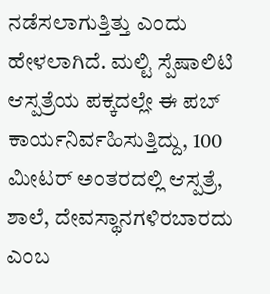ನಡೆಸಲಾಗುತ್ತಿತ್ತು ಎಂದು ಹೇಳಲಾಗಿದೆ. ಮಲ್ಟಿ ಸ್ಪೆಷಾಲಿಟಿ ಆಸ್ಪತ್ರೆಯ ಪಕ್ಕದಲ್ಲೇ ಈ ಪಬ್ ಕಾರ್ಯನಿರ್ವಹಿಸುತ್ತಿದ್ದು, 100 ಮೀಟರ್ ಅಂತರದಲ್ಲಿ ಆಸ್ಪತ್ರೆ, ಶಾಲೆ, ದೇವಸ್ಥಾನಗಳಿರಬಾರದು ಎಂಬ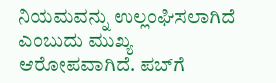ನಿಯಮವನ್ನು ಉಲ್ಲಂಘಿಸಲಾಗಿದೆ ಎಂಬುದು ಮುಖ್ಯ ಆರೋಪವಾಗಿದೆ. ಪಬ್‌ಗೆ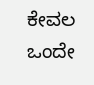ಕೇವಲ ಒಂದೇ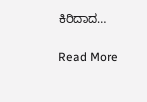ಕಿರಿದಾದ…

Read More